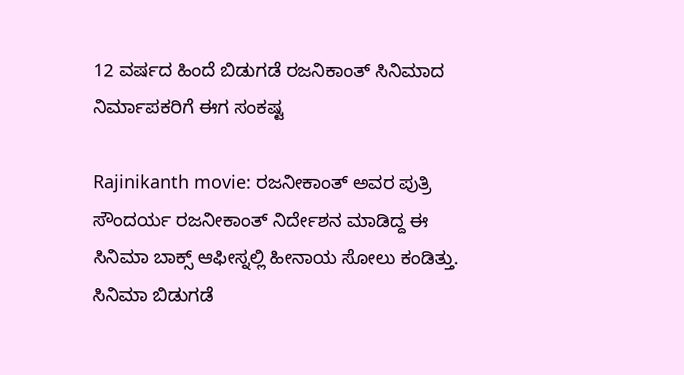12 ವರ್ಷದ ಹಿಂದೆ ಬಿಡುಗಡೆ ರಜನಿಕಾಂತ್ ಸಿನಿಮಾದ ನಿರ್ಮಾಪಕರಿಗೆ ಈಗ ಸಂಕಷ್ಟ

Rajinikanth movie: ರಜನೀಕಾಂತ್ ಅವರ ಪುತ್ರಿ ಸೌಂದರ್ಯ ರಜನೀಕಾಂತ್ ನಿರ್ದೇಶನ ಮಾಡಿದ್ದ ಈ ಸಿನಿಮಾ ಬಾಕ್ಸ್ ಆಫೀಸ್ನಲ್ಲಿ ಹೀನಾಯ ಸೋಲು ಕಂಡಿತ್ತು. ಸಿನಿಮಾ ಬಿಡುಗಡೆ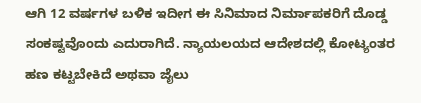ಆಗಿ 12 ವರ್ಷಗಳ ಬಳಿಕ ಇದೀಗ ಈ ಸಿನಿಮಾದ ನಿರ್ಮಾಪಕರಿಗೆ ದೊಡ್ಡ ಸಂಕಷ್ಟವೊಂದು ಎದುರಾಗಿದೆ. ನ್ಯಾಯಲಯದ ಆದೇಶದಲ್ಲಿ ಕೋಟ್ಯಂತರ ಹಣ ಕಟ್ಟಬೇಕಿದೆ ಅಥವಾ ಜೈಲು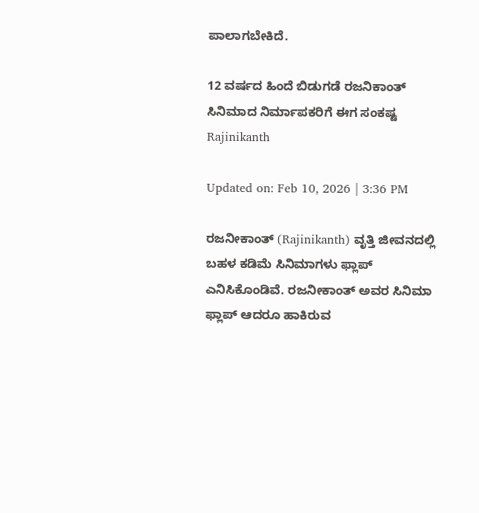ಪಾಲಾಗಬೇಕಿದೆ.

12 ವರ್ಷದ ಹಿಂದೆ ಬಿಡುಗಡೆ ರಜನಿಕಾಂತ್ ಸಿನಿಮಾದ ನಿರ್ಮಾಪಕರಿಗೆ ಈಗ ಸಂಕಷ್ಟ
Rajinikanth

Updated on: Feb 10, 2026 | 3:36 PM

ರಜನೀಕಾಂತ್ (Rajinikanth) ವೃತ್ತಿ ಜೀವನದಲ್ಲಿ ಬಹಳ ಕಡಿಮೆ ಸಿನಿಮಾಗಳು ಫ್ಲಾಪ್ ಎನಿಸಿಕೊಂಡಿವೆ. ರಜನೀಕಾಂತ್ ಅವರ ಸಿನಿಮಾ ಫ್ಲಾಪ್ ಆದರೂ ಹಾಕಿರುವ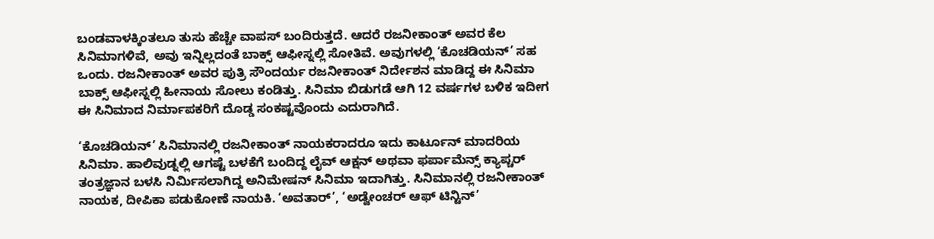ಬಂಡವಾಳಕ್ಕಿಂತಲೂ ತುಸು ಹೆಚ್ಚೇ ವಾಪಸ್ ಬಂದಿರುತ್ತದೆ. ಆದರೆ ರಜನೀಕಾಂತ್ ಅವರ ಕೆಲ ಸಿನಿಮಾಗಳಿವೆ, ಅವು ಇನ್ನಿಲ್ಲದಂತೆ ಬಾಕ್ಸ್ ಆಫೀಸ್ನಲ್ಲಿ ಸೋತಿವೆ. ಅವುಗಳಲ್ಲಿ ‘ಕೊಚಡಿಯನ್’ ಸಹ ಒಂದು. ರಜನೀಕಾಂತ್ ಅವರ ಪುತ್ರಿ ಸೌಂದರ್ಯ ರಜನೀಕಾಂತ್ ನಿರ್ದೇಶನ ಮಾಡಿದ್ದ ಈ ಸಿನಿಮಾ ಬಾಕ್ಸ್ ಆಫೀಸ್ನಲ್ಲಿ ಹೀನಾಯ ಸೋಲು ಕಂಡಿತ್ತು. ಸಿನಿಮಾ ಬಿಡುಗಡೆ ಆಗಿ 12 ವರ್ಷಗಳ ಬಳಿಕ ಇದೀಗ ಈ ಸಿನಿಮಾದ ನಿರ್ಮಾಪಕರಿಗೆ ದೊಡ್ಡ ಸಂಕಷ್ಟವೊಂದು ಎದುರಾಗಿದೆ.

‘ಕೊಚಡಿಯನ್’ ಸಿನಿಮಾನಲ್ಲಿ ರಜನೀಕಾಂತ್ ನಾಯಕರಾದರೂ ಇದು ಕಾರ್ಟೂನ್ ಮಾದರಿಯ ಸಿನಿಮಾ. ಹಾಲಿವುಡ್ನಲ್ಲಿ ಆಗಷ್ಟೆ ಬಳಕೆಗೆ ಬಂದಿದ್ದ ಲೈವ್ ಆಕ್ಷನ್ ಅಥವಾ ಫರ್ಪಾಮೆನ್ಸ್ ಕ್ಯಾಪ್ಚರ್ ತಂತ್ರಜ್ಞಾನ ಬಳಸಿ ನಿರ್ಮಿಸಲಾಗಿದ್ದ ಅನಿಮೇಷನ್ ಸಿನಿಮಾ ಇದಾಗಿತ್ತು. ಸಿನಿಮಾನಲ್ಲಿ ರಜನೀಕಾಂತ್ ನಾಯಕ, ದೀಪಿಕಾ ಪಡುಕೋಣೆ ನಾಯಕಿ. ‘ಅವತಾರ್’, ‘ಅಡ್ವೇಂಚರ್ ಆಫ್ ಟಿನ್ಟಿನ್’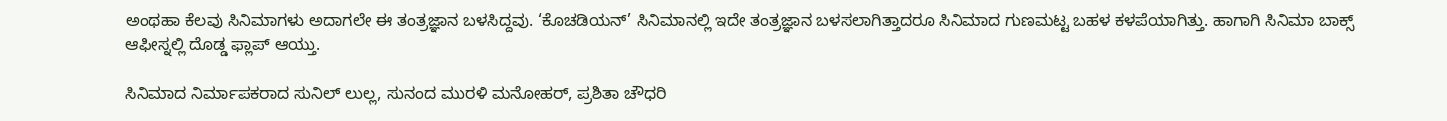ಅಂಥಹಾ ಕೆಲವು ಸಿನಿಮಾಗಳು ಅದಾಗಲೇ ಈ ತಂತ್ರಜ್ಞಾನ ಬಳಸಿದ್ದವು. ‘ಕೊಚಡಿಯನ್’ ಸಿನಿಮಾನಲ್ಲಿ ಇದೇ ತಂತ್ರಜ್ಞಾನ ಬಳಸಲಾಗಿತ್ತಾದರೂ ಸಿನಿಮಾದ ಗುಣಮಟ್ಟ ಬಹಳ ಕಳಪೆಯಾಗಿತ್ತು. ಹಾಗಾಗಿ ಸಿನಿಮಾ ಬಾಕ್ಸ್ ಆಫೀಸ್ನಲ್ಲಿ ದೊಡ್ಡ ಫ್ಲಾಪ್ ಆಯ್ತು.

ಸಿನಿಮಾದ ನಿರ್ಮಾಪಕರಾದ ಸುನಿಲ್ ಲುಲ್ಲ, ಸುನಂದ ಮುರಳಿ ಮನೋಹರ್, ಪ್ರಶಿತಾ ಚೌಧರಿ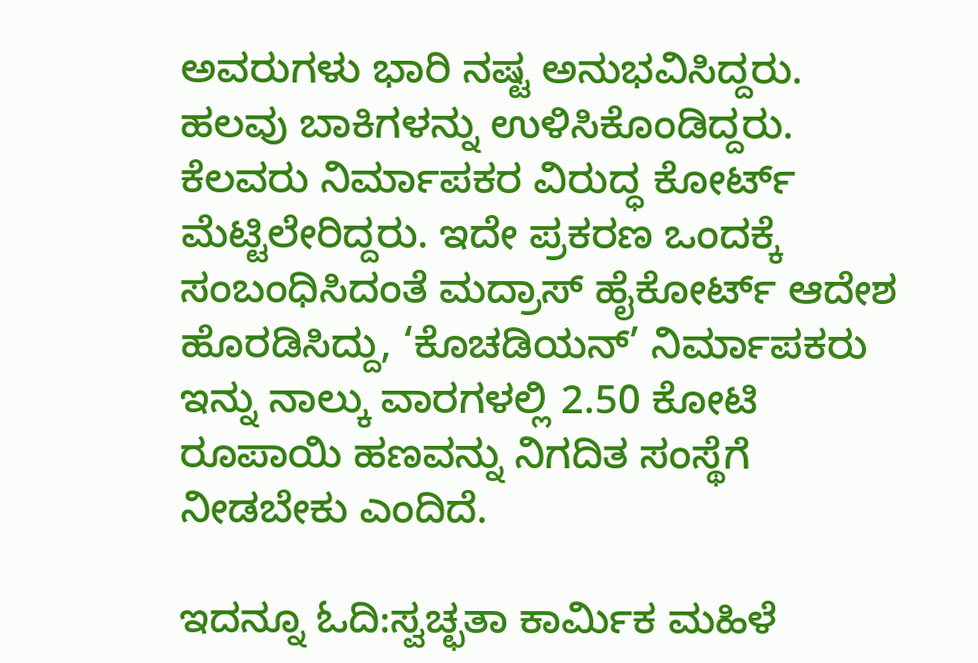ಅವರುಗಳು ಭಾರಿ ನಷ್ಟ ಅನುಭವಿಸಿದ್ದರು. ಹಲವು ಬಾಕಿಗಳನ್ನು ಉಳಿಸಿಕೊಂಡಿದ್ದರು. ಕೆಲವರು ನಿರ್ಮಾಪಕರ ವಿರುದ್ಧ ಕೋರ್ಟ್ ಮೆಟ್ಟಿಲೇರಿದ್ದರು. ಇದೇ ಪ್ರಕರಣ ಒಂದಕ್ಕೆ ಸಂಬಂಧಿಸಿದಂತೆ ಮದ್ರಾಸ್ ಹೈಕೋರ್ಟ್ ಆದೇಶ ಹೊರಡಿಸಿದ್ದು, ‘ಕೊಚಡಿಯನ್’ ನಿರ್ಮಾಪಕರು ಇನ್ನು ನಾಲ್ಕು ವಾರಗಳಲ್ಲಿ 2.50 ಕೋಟಿ ರೂಪಾಯಿ ಹಣವನ್ನು ನಿಗದಿತ ಸಂಸ್ಥೆಗೆ ನೀಡಬೇಕು ಎಂದಿದೆ.

ಇದನ್ನೂ ಓದಿ:ಸ್ವಚ್ಛತಾ ಕಾರ್ಮಿಕ ಮಹಿಳೆ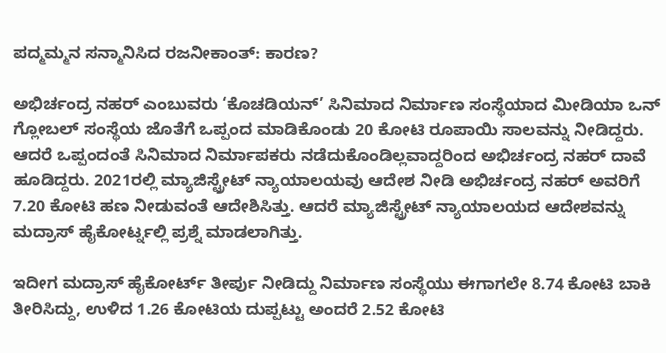ಪದ್ಮಮ್ಮನ ಸನ್ಮಾನಿಸಿದ ರಜನೀಕಾಂತ್: ಕಾರಣ?

ಅಭಿರ್ಚಂದ್ರ ನಹರ್ ಎಂಬುವರು ‘ಕೊಚಡಿಯನ್’ ಸಿನಿಮಾದ ನಿರ್ಮಾಣ ಸಂಸ್ಥೆಯಾದ ಮೀಡಿಯಾ ಒನ್ ಗ್ಲೋಬಲ್ ಸಂಸ್ಥೆಯ ಜೊತೆಗೆ ಒಪ್ಪಂದ ಮಾಡಿಕೊಂಡು 20 ಕೋಟಿ ರೂಪಾಯಿ ಸಾಲವನ್ನು ನೀಡಿದ್ದರು. ಆದರೆ ಒಪ್ಪಂದಂತೆ ಸಿನಿಮಾದ ನಿರ್ಮಾಪಕರು ನಡೆದುಕೊಂಡಿಲ್ಲವಾದ್ದರಿಂದ ಅಭಿರ್ಚಂದ್ರ ನಹರ್ ದಾವೆ ಹೂಡಿದ್ದರು. 2021ರಲ್ಲಿ ಮ್ಯಾಜಿಸ್ಟ್ರೇಟ್ ನ್ಯಾಯಾಲಯವು ಆದೇಶ ನೀಡಿ ಅಭಿರ್ಚಂದ್ರ ನಹರ್ ಅವರಿಗೆ 7.20 ಕೋಟಿ ಹಣ ನೀಡುವಂತೆ ಆದೇಶಿಸಿತ್ತು. ಆದರೆ ಮ್ಯಾಜಿಸ್ಟ್ರೇಟ್ ನ್ಯಾಯಾಲಯದ ಆದೇಶವನ್ನು ಮದ್ರಾಸ್ ಹೈಕೋರ್ಟ್ನಲ್ಲಿ ಪ್ರಶ್ನೆ ಮಾಡಲಾಗಿತ್ತು.

ಇದೀಗ ಮದ್ರಾಸ್ ಹೈಕೋರ್ಟ್ ತೀರ್ಪು ನೀಡಿದ್ದು ನಿರ್ಮಾಣ ಸಂಸ್ಥೆಯು ಈಗಾಗಲೇ 8.74 ಕೋಟಿ ಬಾಕಿ ತೀರಿಸಿದ್ದು, ಉಳಿದ 1.26 ಕೋಟಿಯ ದುಪ್ಪಟ್ಟು ಅಂದರೆ 2.52 ಕೋಟಿ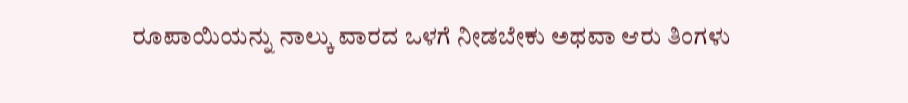ರೂಪಾಯಿಯನ್ನು ನಾಲ್ಕು ವಾರದ ಒಳಗೆ ನೀಡಬೇಕು ಅಥವಾ ಆರು ತಿಂಗಳು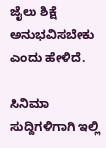ಜೈಲು ಶಿಕ್ಷೆ ಅನುಭವಿಸಬೇಕು ಎಂದು ಹೇಳಿದೆ.

ಸಿನಿಮಾ ಸುದ್ದಿಗಳಿಗಾಗಿ ಇಲ್ಲಿ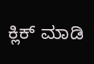ಕ್ಲಿಕ್ ಮಾಡಿ